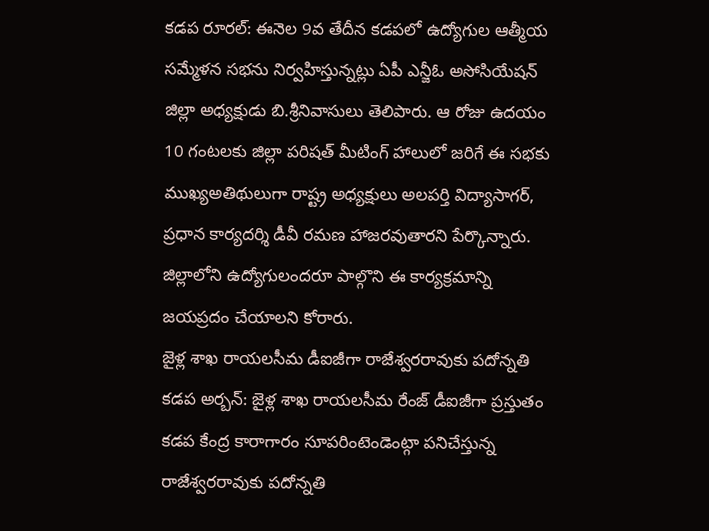కడప రూరల్: ఈనెల 9వ తేదీన కడపలో ఉద్యోగుల ఆత్మీయ సమ్మేళన సభను నిర్వహిస్తున్నట్లు ఏపీ ఎన్జీఓ అసోసియేషన్ జిల్లా అధ్యక్షుడు బి.శ్రీనివాసులు తెలిపారు. ఆ రోజు ఉదయం 10 గంటలకు జిల్లా పరిషత్ మీటింగ్ హాలులో జరిగే ఈ సభకు ముఖ్యఅతిథులుగా రాష్ట్ర అధ్యక్షులు అలపర్తి విద్యాసాగర్, ప్రధాన కార్యదర్శి డీవీ రమణ హాజరవుతారని పేర్కొన్నారు. జిల్లాలోని ఉద్యోగులందరూ పాల్గొని ఈ కార్యక్రమాన్ని జయప్రదం చేయాలని కోరారు.
జైళ్ల శాఖ రాయలసీమ డీఐజీగా రాజేశ్వరరావుకు పదోన్నతి
కడప అర్బన్: జైళ్ల శాఖ రాయలసీమ రేంజ్ డీఐజీగా ప్రస్తుతం కడప కేంద్ర కారాగారం సూపరింటెండెంట్గా పనిచేస్తున్న రాజేశ్వరరావుకు పదోన్నతి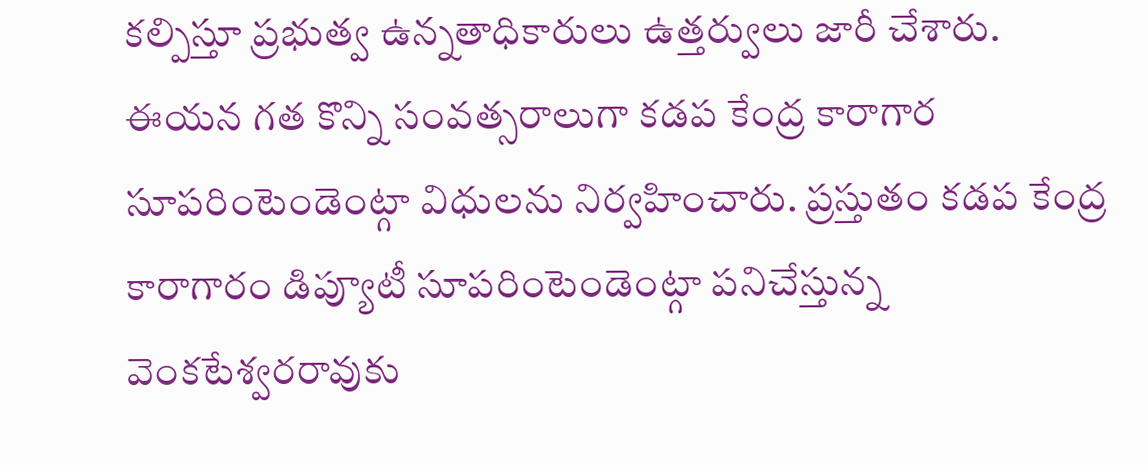కల్పిస్తూ ప్రభుత్వ ఉన్నతాధికారులు ఉత్తర్వులు జారీ చేశారు. ఈయన గత కొన్ని సంవత్సరాలుగా కడప కేంద్ర కారాగార సూపరింటెండెంట్గా విధులను నిర్వహించారు. ప్రస్తుతం కడప కేంద్ర కారాగారం డిప్యూటీ సూపరింటెండెంట్గా పనిచేస్తున్న వెంకటేశ్వరరావుకు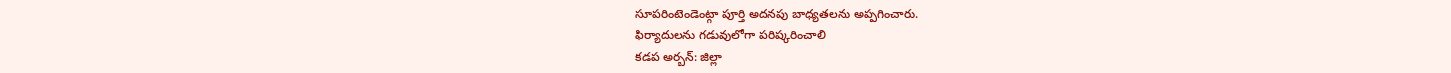సూపరింటెండెంట్గా పూర్తి అదనపు బాధ్యతలను అప్పగించారు.
ఫిర్యాదులను గడువులోగా పరిష్కరించాలి
కడప అర్బన్: జిల్లా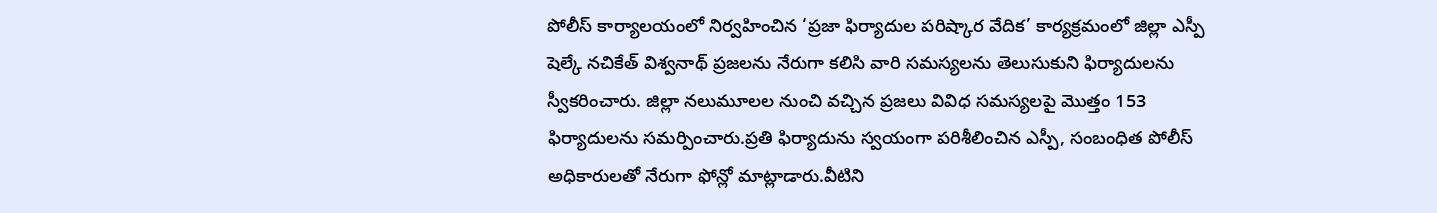పోలీస్ కార్యాలయంలో నిర్వహించిన ‘ప్రజా ఫిర్యాదుల పరిష్కార వేదిక’ కార్యక్రమంలో జిల్లా ఎస్పీ షెల్కే నచికేత్ విశ్వనాథ్ ప్రజలను నేరుగా కలిసి వారి సమస్యలను తెలుసుకుని ఫిర్యాదులను స్వీకరించారు. జిల్లా నలుమూలల నుంచి వచ్చిన ప్రజలు వివిధ సమస్యలపై మొత్తం 153 ఫిర్యాదులను సమర్పించారు.ప్రతి ఫిర్యాదును స్వయంగా పరిశీలించిన ఎస్పీ, సంబంధిత పోలీస్ అధికారులతో నేరుగా ఫోన్లో మాట్లాడారు.వీటిని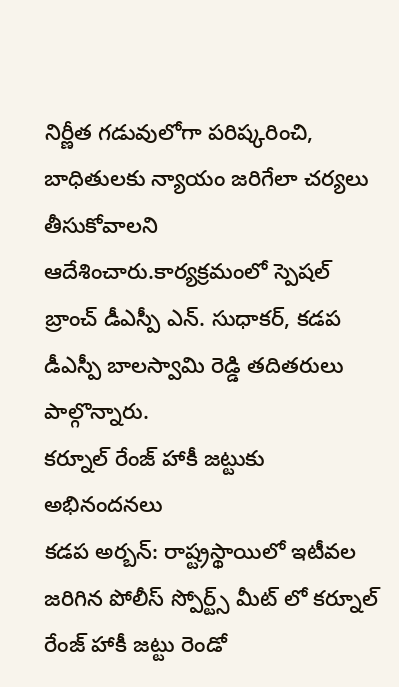నిర్ణీత గడువులోగా పరిష్కరించి, బాధితులకు న్యాయం జరిగేలా చర్యలు తీసుకోవాలని ఆదేశించారు.కార్యక్రమంలో స్పెషల్ బ్రాంచ్ డీఎస్పీ ఎన్. సుధాకర్, కడప డీఎస్పీ బాలస్వామి రెడ్డి తదితరులు పాల్గొన్నారు.
కర్నూల్ రేంజ్ హాకీ జట్టుకు అభినందనలు
కడప అర్బన్: రాష్ట్రస్థాయిలో ఇటీవల జరిగిన పోలీస్ స్పోర్ట్స్ మీట్ లో కర్నూల్ రేంజ్ హాకీ జట్టు రెండో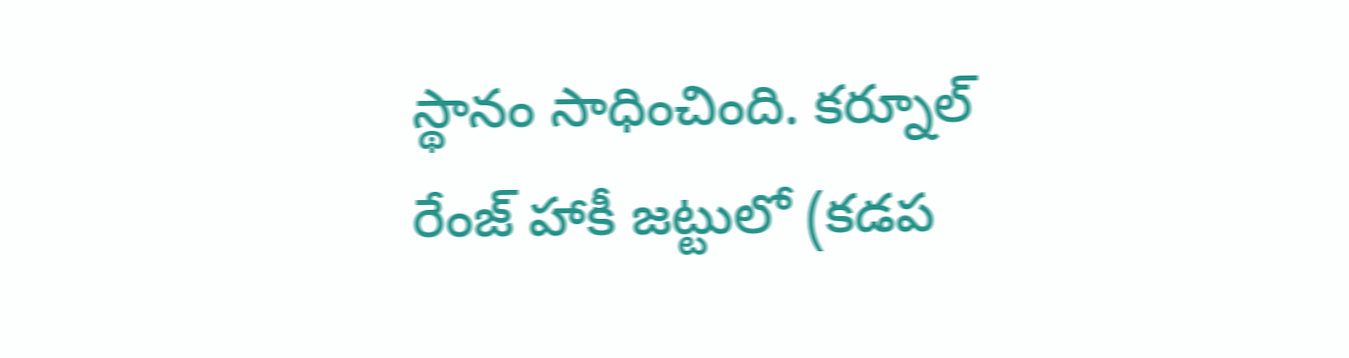స్థానం సాధించింది. కర్నూల్ రేంజ్ హాకీ జట్టులో (కడప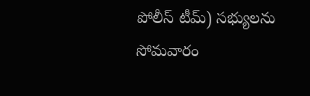పోలీస్ టీమ్) సభ్యులను సోమవారం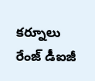కర్నూలు రేంజ్ డీఐజీ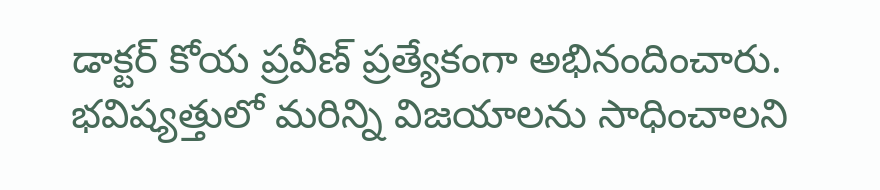డాక్టర్ కోయ ప్రవీణ్ ప్రత్యేకంగా అభినందించారు. భవిష్యత్తులో మరిన్ని విజయాలను సాధించాలని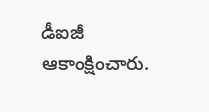డీఐజీ ఆకాంక్షించారు.